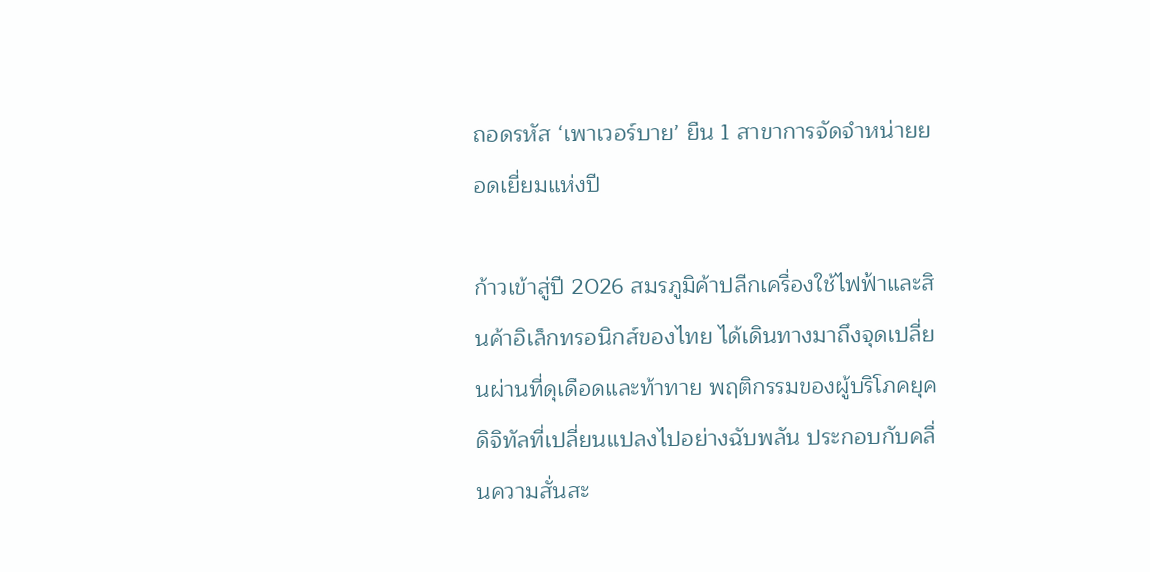ถอดรหัส ‘เพาเวอร์บาย’ ยืน 1 สาขาการจัดจำหน่ายยอดเยี่ยมแห่งปี

ก้าวเข้าสู่ปี 2026 สมรภูมิค้าปลีกเครื่องใช้ไฟฟ้าและสินค้าอิเล็กทรอนิกส์ของไทย ได้เดินทางมาถึงจุดเปลี่ยนผ่านที่ดุเดือดและท้าทาย พฤติกรรมของผู้บริโภคยุคดิจิทัลที่เปลี่ยนแปลงไปอย่างฉับพลัน ประกอบกับคลื่นความสั่นสะ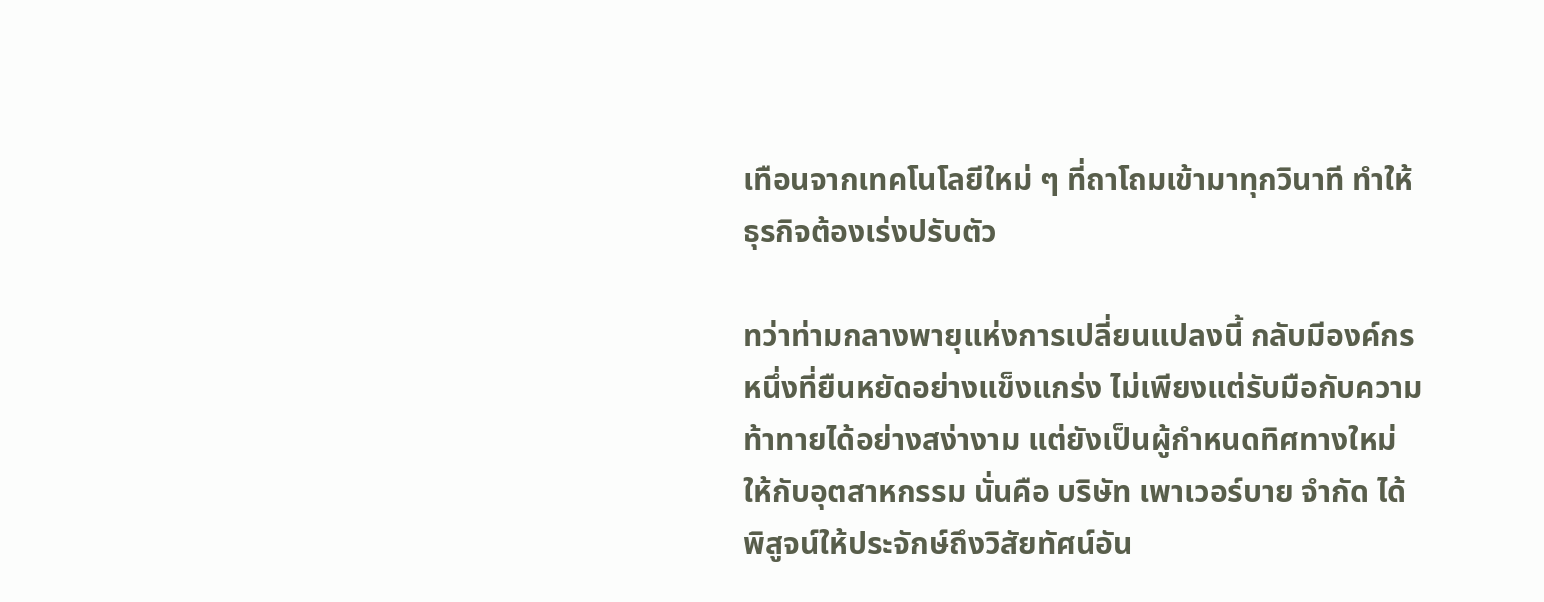เทือนจากเทคโนโลยีใหม่ ๆ ที่ถาโถมเข้ามาทุกวินาที ทำให้ธุรกิจต้องเร่งปรับตัว

ทว่าท่ามกลางพายุแห่งการเปลี่ยนแปลงนี้ กลับมีองค์กรหนึ่งที่ยืนหยัดอย่างแข็งแกร่ง ไม่เพียงแต่รับมือกับความท้าทายได้อย่างสง่างาม แต่ยังเป็นผู้กำหนดทิศทางใหม่ให้กับอุตสาหกรรม นั่นคือ บริษัท เพาเวอร์บาย จำกัด ได้พิสูจน์ให้ประจักษ์ถึงวิสัยทัศน์อัน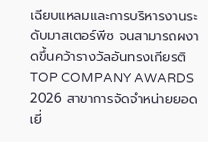เฉียบแหลมและการบริหารงานระดับมาสเตอร์พีซ จนสามารถผงาดขึ้นคว้ารางวัลอันทรงเกียรติ TOP COMPANY AWARDS 2026 สาขาการจัดจำหน่ายยอดเยี่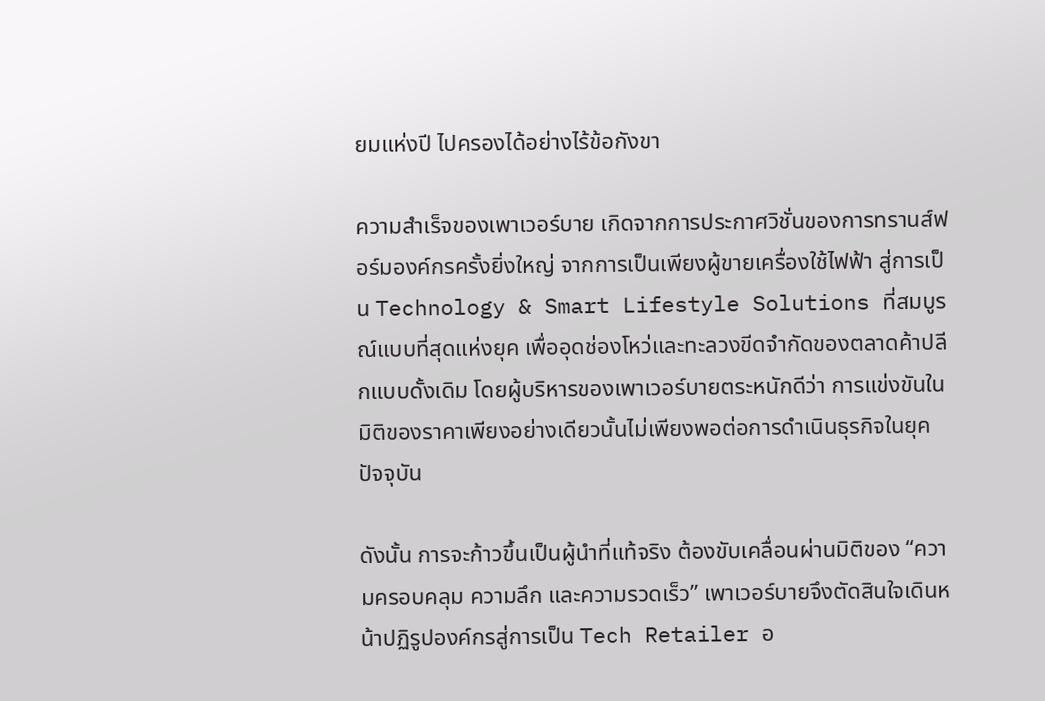ยมแห่งปี ไปครองได้อย่างไร้ข้อกังขา

ความสำเร็จของเพาเวอร์บาย เกิดจากการประกาศวิชั่นของการทรานส์ฟอร์มองค์กรครั้งยิ่งใหญ่ จากการเป็นเพียงผู้ขายเครื่องใช้ไฟฟ้า สู่การเป็น Technology & Smart Lifestyle Solutions ที่สมบูรณ์แบบที่สุดแห่งยุค เพื่ออุดช่องโหว่และทะลวงขีดจำกัดของตลาดค้าปลีกแบบดั้งเดิม โดยผู้บริหารของเพาเวอร์บายตระหนักดีว่า การแข่งขันในมิติของราคาเพียงอย่างเดียวนั้นไม่เพียงพอต่อการดำเนินธุรกิจในยุคปัจจุบัน

ดังนั้น การจะก้าวขึ้นเป็นผู้นำที่แท้จริง ต้องขับเคลื่อนผ่านมิติของ “ความครอบคลุม ความลึก และความรวดเร็ว” เพาเวอร์บายจึงตัดสินใจเดินหน้าปฏิรูปองค์กรสู่การเป็น Tech Retailer อ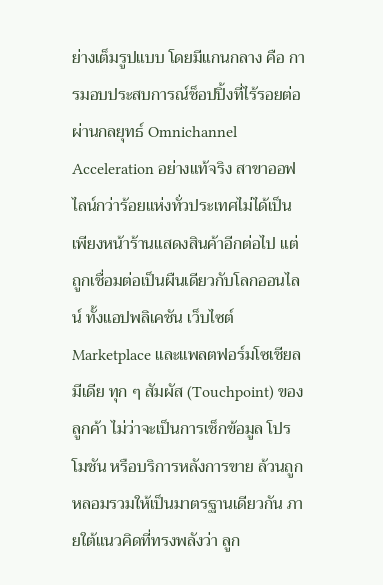ย่างเต็มรูปแบบ โดยมีแกนกลาง คือ การมอบประสบการณ์ช็อปปิ้งที่ไร้รอยต่อผ่านกลยุทธ์ Omnichannel Acceleration อย่างแท้จริง สาขาออฟไลน์กว่าร้อยแห่งทั่วประเทศไม่ได้เป็นเพียงหน้าร้านแสดงสินค้าอีกต่อไป แต่ถูกเชื่อมต่อเป็นผืนเดียวกับโลกออนไลน์ ทั้งแอปพลิเคชัน เว็บไซต์ Marketplace และแพลตฟอร์มโซเชียลมีเดีย ทุก ๆ สัมผัส (Touchpoint) ของลูกค้า ไม่ว่าจะเป็นการเช็กข้อมูล โปรโมชัน หรือบริการหลังการขาย ล้วนถูกหลอมรวมให้เป็นมาตรฐานเดียวกัน ภายใต้แนวคิดที่ทรงพลังว่า ลูก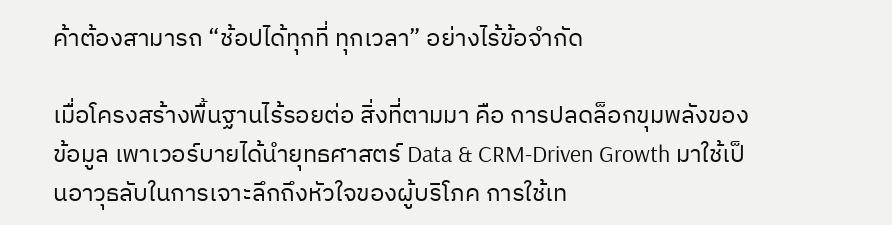ค้าต้องสามารถ “ช้อปได้ทุกที่ ทุกเวลา” อย่างไร้ข้อจำกัด

เมื่อโครงสร้างพื้นฐานไร้รอยต่อ สิ่งที่ตามมา คือ การปลดล็อกขุมพลังของข้อมูล เพาเวอร์บายได้นำยุทธศาสตร์ Data & CRM-Driven Growth มาใช้เป็นอาวุธลับในการเจาะลึกถึงหัวใจของผู้บริโภค การใช้เท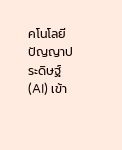คโนโลยีปัญญาประดิษฐ์ (AI) เข้า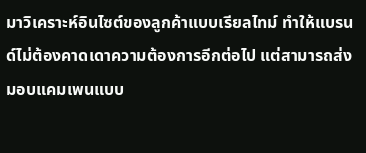มาวิเคราะห์อินไซต์ของลูกค้าแบบเรียลไทม์ ทำให้แบรนด์ไม่ต้องคาดเดาความต้องการอีกต่อไป แต่สามารถส่งมอบแคมเพนแบบ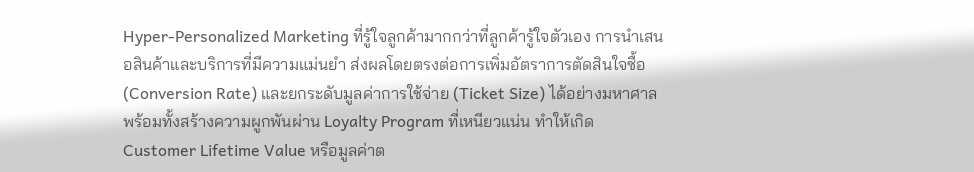Hyper-Personalized Marketing ที่รู้ใจลูกค้ามากกว่าที่ลูกค้ารู้ใจตัวเอง การนำเสนอสินค้าและบริการที่มีความแม่นยำ ส่งผลโดยตรงต่อการเพิ่มอัตราการตัดสินใจซื้อ (Conversion Rate) และยกระดับมูลค่าการใช้จ่าย (Ticket Size) ได้อย่างมหาศาล พร้อมทั้งสร้างความผูกพันผ่าน Loyalty Program ที่เหนียวแน่น ทำให้เกิด Customer Lifetime Value หรือมูลค่าต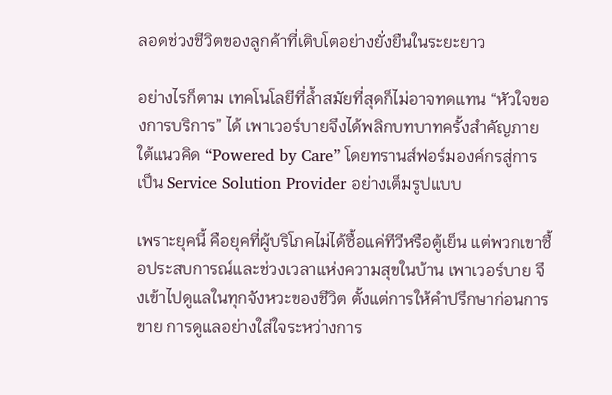ลอดช่วงชีวิตของลูกค้าที่เติบโตอย่างยั่งยืนในระยะยาว

อย่างไรก็ตาม เทคโนโลยีที่ล้ำสมัยที่สุดก็ไม่อาจทดแทน “หัวใจของการบริการ” ได้ เพาเวอร์บายจึงได้พลิกบทบาทครั้งสำคัญภายใต้แนวคิด “Powered by Care” โดยทรานส์ฟอร์มองค์กรสู่การเป็น Service Solution Provider อย่างเต็มรูปแบบ

เพราะยุคนี้ คือยุคที่ผู้บริโภคไม่ได้ซื้อแค่ทีวีหรือตู้เย็น แต่พวกเขาซื้อประสบการณ์และช่วงเวลาแห่งความสุขในบ้าน เพาเวอร์บาย จึงเข้าไปดูแลในทุกจังหวะของชีวิต ตั้งแต่การให้คำปรึกษาก่อนการขาย การดูแลอย่างใส่ใจระหว่างการ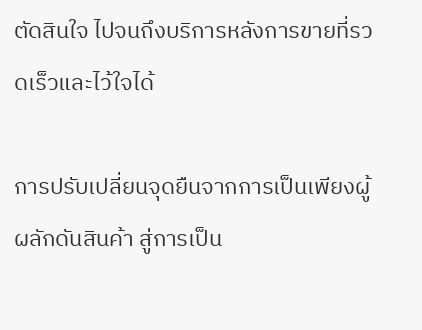ตัดสินใจ ไปจนถึงบริการหลังการขายที่รวดเร็วและไว้ใจได้

การปรับเปลี่ยนจุดยืนจากการเป็นเพียงผู้ผลักดันสินค้า สู่การเป็น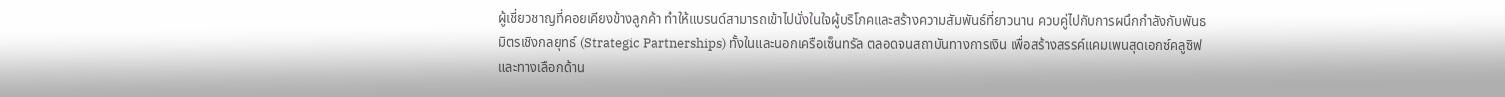ผู้เชี่ยวชาญที่คอยเคียงข้างลูกค้า ทำให้แบรนด์สามารถเข้าไปนั่งในใจผู้บริโภคและสร้างความสัมพันธ์ที่ยาวนาน ควบคู่ไปกับการผนึกกำลังกับพันธมิตรเชิงกลยุทธ์ (Strategic Partnerships) ทั้งในและนอกเครือเซ็นทรัล ตลอดจนสถาบันทางการเงิน เพื่อสร้างสรรค์แคมเพนสุดเอกซ์คลูซิฟและทางเลือกด้าน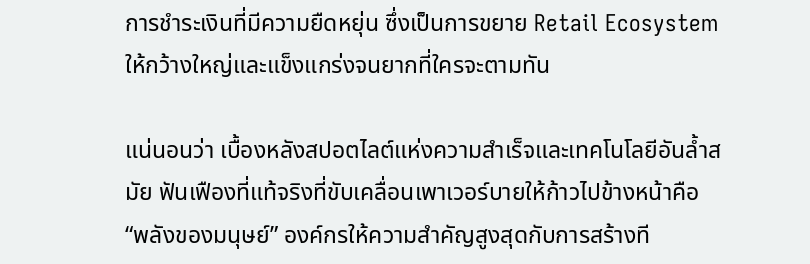การชำระเงินที่มีความยืดหยุ่น ซึ่งเป็นการขยาย Retail Ecosystem ให้กว้างใหญ่และแข็งแกร่งจนยากที่ใครจะตามทัน

แน่นอนว่า เบื้องหลังสปอตไลต์แห่งความสำเร็จและเทคโนโลยีอันล้ำสมัย ฟันเฟืองที่แท้จริงที่ขับเคลื่อนเพาเวอร์บายให้ก้าวไปข้างหน้าคือ “พลังของมนุษย์” องค์กรให้ความสำคัญสูงสุดกับการสร้างที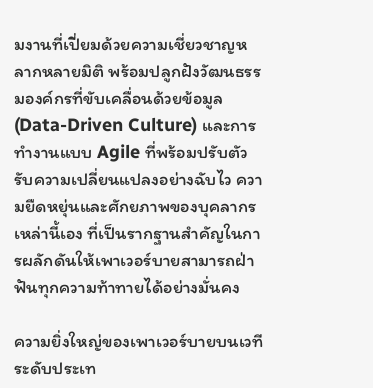มงานที่เปี่ยมด้วยความเชี่ยวชาญหลากหลายมิติ พร้อมปลูกฝังวัฒนธรรมองค์กรที่ขับเคลื่อนด้วยข้อมูล (Data-Driven Culture) และการทำงานแบบ Agile ที่พร้อมปรับตัวรับความเปลี่ยนแปลงอย่างฉับไว ความยืดหยุ่นและศักยภาพของบุคลากรเหล่านี้เอง ที่เป็นรากฐานสำคัญในการผลักดันให้เพาเวอร์บายสามารถฝ่าฟันทุกความท้าทายได้อย่างมั่นคง

ความยิ่งใหญ่ของเพาเวอร์บายบนเวทีระดับประเท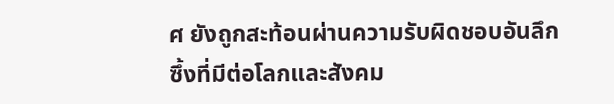ศ ยังถูกสะท้อนผ่านความรับผิดชอบอันลึกซึ้งที่มีต่อโลกและสังคม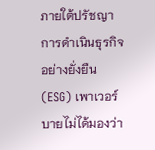ภายใต้ปรัชญาการดำเนินธุรกิจอย่างยั่งยืน (ESG) เพาเวอร์บายไม่ได้มองว่า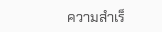ความสำเร็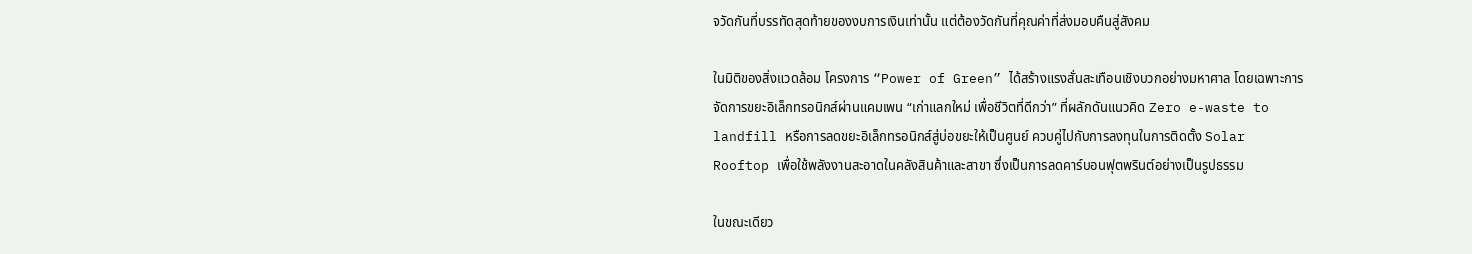จวัดกันที่บรรทัดสุดท้ายของงบการเงินเท่านั้น แต่ต้องวัดกันที่คุณค่าที่ส่งมอบคืนสู่สังคม

ในมิติของสิ่งแวดล้อม โครงการ “Power of Green” ได้สร้างแรงสั่นสะเทือนเชิงบวกอย่างมหาศาล โดยเฉพาะการจัดการขยะอิเล็กทรอนิกส์ผ่านแคมเพน “เก่าแลกใหม่ เพื่อชีวิตที่ดีกว่า” ที่ผลักดันแนวคิด Zero e-waste to landfill หรือการลดขยะอิเล็กทรอนิกส์สู่บ่อขยะให้เป็นศูนย์ ควบคู่ไปกับการลงทุนในการติดตั้ง Solar Rooftop เพื่อใช้พลังงานสะอาดในคลังสินค้าและสาขา ซึ่งเป็นการลดคาร์บอนฟุตพรินต์อย่างเป็นรูปธรรม

ในขณะเดียว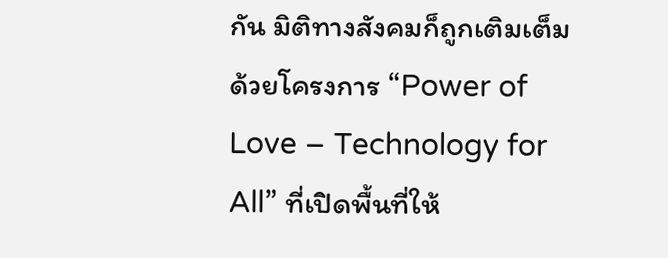กัน มิติทางสังคมก็ถูกเติมเต็มด้วยโครงการ “Power of Love – Technology for All” ที่เปิดพื้นที่ให้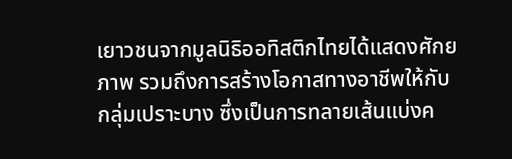เยาวชนจากมูลนิธิออทิสติกไทยได้แสดงศักยภาพ รวมถึงการสร้างโอกาสทางอาชีพให้กับกลุ่มเปราะบาง ซึ่งเป็นการทลายเส้นแบ่งค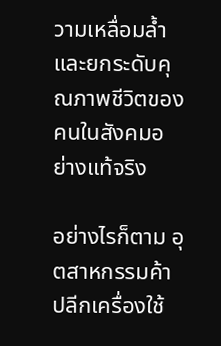วามเหลื่อมล้ำและยกระดับคุณภาพชีวิตของคนในสังคมอย่างแท้จริง

อย่างไรก็ตาม อุตสาหกรรมค้าปลีกเครื่องใช้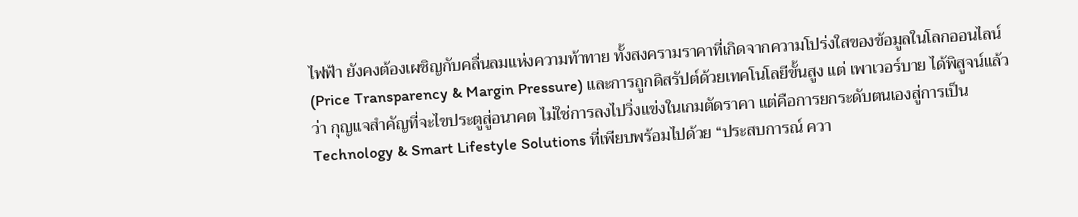ไฟฟ้า ยังคงต้องเผชิญกับคลื่นลมแห่งความท้าทาย ทั้งสงครามราคาที่เกิดจากความโปร่งใสของข้อมูลในโลกออนไลน์ (Price Transparency & Margin Pressure) และการถูกดิสรัปต์ด้วยเทคโนโลยีขั้นสูง แต่ เพาเวอร์บาย ได้พิสูจน์แล้วว่า กุญแจสำคัญที่จะไขประตูสู่อนาคต ไม่ใช่การลงไปวิ่งแข่งในเกมตัดราคา แต่คือการยกระดับตนเองสู่การเป็น Technology & Smart Lifestyle Solutions ที่เพียบพร้อมไปด้วย “ประสบการณ์ ควา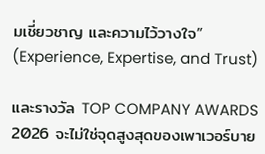มเชี่ยวชาญ และความไว้วางใจ” (Experience, Expertise, and Trust)

และรางวัล TOP COMPANY AWARDS 2026 จะไม่ใช่จุดสูงสุดของเพาเวอร์บาย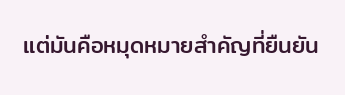แต่มันคือหมุดหมายสำคัญที่ยืนยัน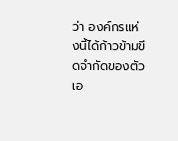ว่า องค์กรแห่งนี้ได้ก้าวข้ามขีดจำกัดของตัวเอ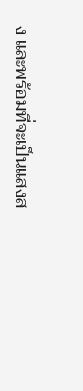ง และพร้อมที่จะเป็นแสงส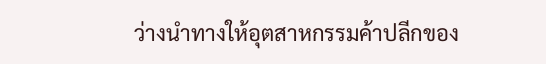ว่างนำทางให้อุตสาหกรรมค้าปลีกของ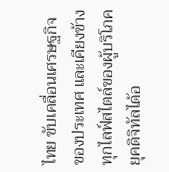ไทย ขับเคลื่อนเศรษฐกิจของประเทศ และเคียงข้างทุกไลฟ์สไตล์ของผู้บริโภคยุคดิจิทัลได้อ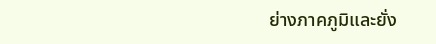ย่างภาคภูมิและยั่ง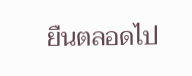ยืนตลอดไป